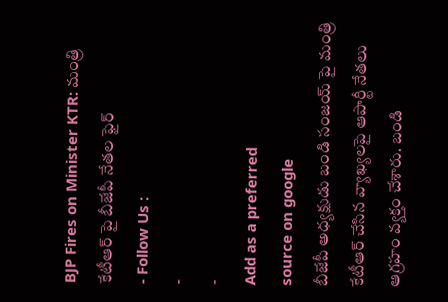BJP Fires on Minister KTR: మంత్రి కేటీఆర్ పై బీజేపీ నేతల ఫైర్
- Follow Us :
-
-
Add as a preferred
source on google
బీజేపీ అధ్యక్షుడు బండి సంజయ్ పై మంత్రి కేటీఆర్ చేసిన వ్యాఖ్యలపై ఆపార్టీ నేతలు ఆగ్రహం వ్యక్తం చేశారు. బండి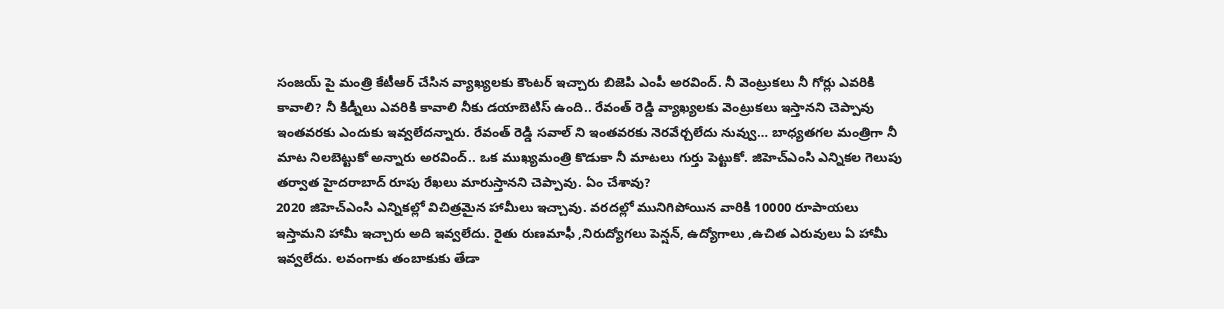సంజయ్ పై మంత్రి కేటీఆర్ చేసిన వ్యాఖ్యలకు కౌంటర్ ఇచ్చారు బిజెపి ఎంపీ అరవింద్. నీ వెంట్రుకలు నీ గోర్లు ఎవరికి కావాలి? నీ కిడ్నీలు ఎవరికి కావాలి నీకు డయాబెటిస్ ఉంది.. రేవంత్ రెడ్డి వ్యాఖ్యలకు వెంట్రుకలు ఇస్తానని చెప్పావు ఇంతవరకు ఎందుకు ఇవ్వలేదన్నారు. రేవంత్ రెడ్డి సవాల్ ని ఇంతవరకు నెరవేర్చలేదు నువ్వు… బాధ్యతగల మంత్రిగా నీ మాట నిలబెట్టుకో అన్నారు అరవింద్.. ఒక ముఖ్యమంత్రి కొడుకా నీ మాటలు గుర్తు పెట్టుకో. జిహెచ్ఎంసి ఎన్నికల గెలుపు తర్వాత హైదరాబాద్ రూపు రేఖలు మారుస్తానని చెప్పావు. ఏం చేశావు?
2020 జిహెచ్ఎంసి ఎన్నికల్లో విచిత్రమైన హామీలు ఇచ్చావు. వరదల్లో మునిగిపోయిన వారికి 10000 రూపాయలు ఇస్తామని హామీ ఇచ్చారు అది ఇవ్వలేదు. రైతు రుణమాఫీ ,నిరుద్యోగలు పెన్షన్, ఉద్యోగాలు ,ఉచిత ఎరువులు ఏ హామీ ఇవ్వలేదు. లవంగాకు తంబాకుకు తేడా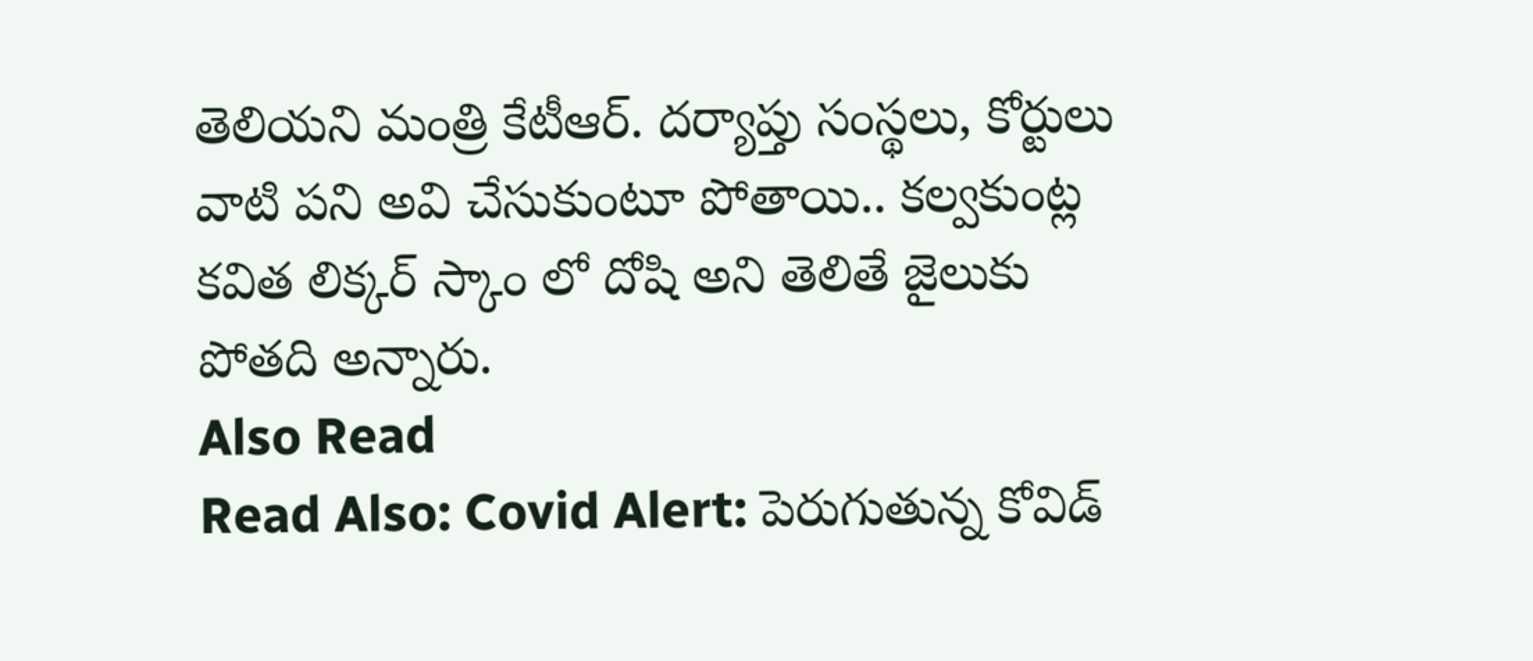తెలియని మంత్రి కేటీఆర్. దర్యాప్తు సంస్థలు, కోర్టులు వాటి పని అవి చేసుకుంటూ పోతాయి.. కల్వకుంట్ల కవిత లిక్కర్ స్కాం లో దోషి అని తెలితే జైలుకు పోతది అన్నారు.
Also Read
Read Also: Covid Alert: పెరుగుతున్న కోవిడ్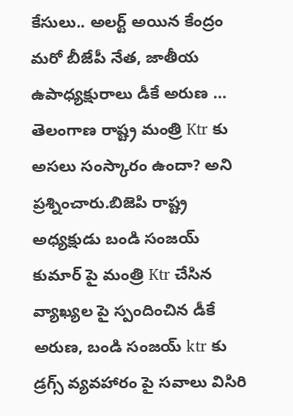కేసులు.. అలర్ట్ అయిన కేంద్రం
మరో బీజేపీ నేత, జాతీయ ఉపాధ్యక్షురాలు డీకే అరుణ … తెలంగాణ రాష్ట్ర మంత్రి Ktr కు అసలు సంస్కారం ఉందా? అని ప్రశ్నించారు.బిజెపి రాష్ట్ర అధ్యక్షుడు బండి సంజయ్ కుమార్ పై మంత్రి Ktr చేసిన వ్యాఖ్యల పై స్పందించిన డీకే అరుణ, బండి సంజయ్ ktr కు డ్రగ్స్ వ్యవహారం పై సవాలు విసిరి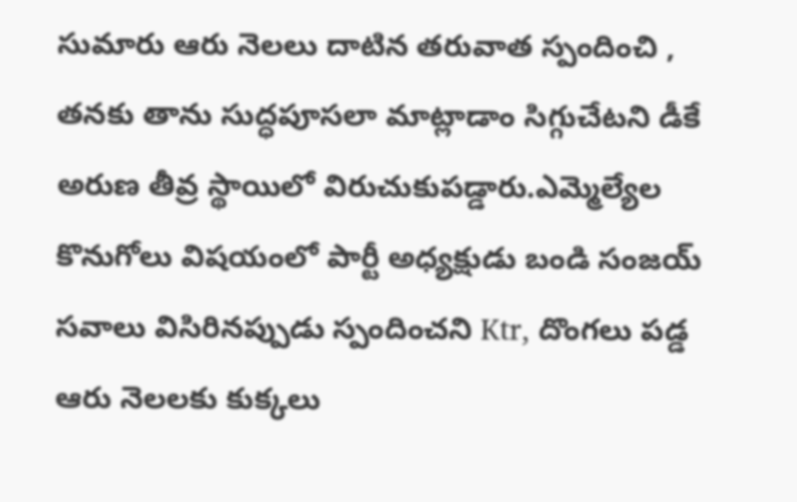సుమారు ఆరు నెలలు దాటిన తరువాత స్పందించి , తనకు తాను సుద్ధపూసలా మాట్లాడాం సిగ్గుచేటని డీకే అరుణ తీవ్ర స్థాయిలో విరుచుకుపడ్డారు.ఎమ్మెల్యేల కొనుగోలు విషయంలో పార్టీ అధ్యక్షుడు బండి సంజయ్ సవాలు విసిరినప్పుడు స్పందించని Ktr, దొంగలు పడ్డ ఆరు నెలలకు కుక్కలు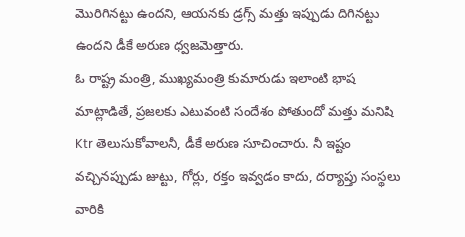మొరిగినట్టు ఉందని, ఆయనకు డ్రగ్స్ మత్తు ఇప్పుడు దిగినట్టు ఉందని డీకే అరుణ ధ్వజమెత్తారు.
ఓ రాష్ట్ర మంత్రి, ముఖ్యమంత్రి కుమారుడు ఇలాంటి భాష మాట్లాడితే, ప్రజలకు ఎటువంటి సందేశం పోతుందో మత్తు మనిషి Ktr తెలుసుకోవాలనీ, డీకే అరుణ సూచించారు. నీ ఇష్టం వచ్చినప్పుడు జుట్టు, గోర్లు, రక్తం ఇవ్వడం కాదు, దర్యాప్తు సంస్థలు వారికి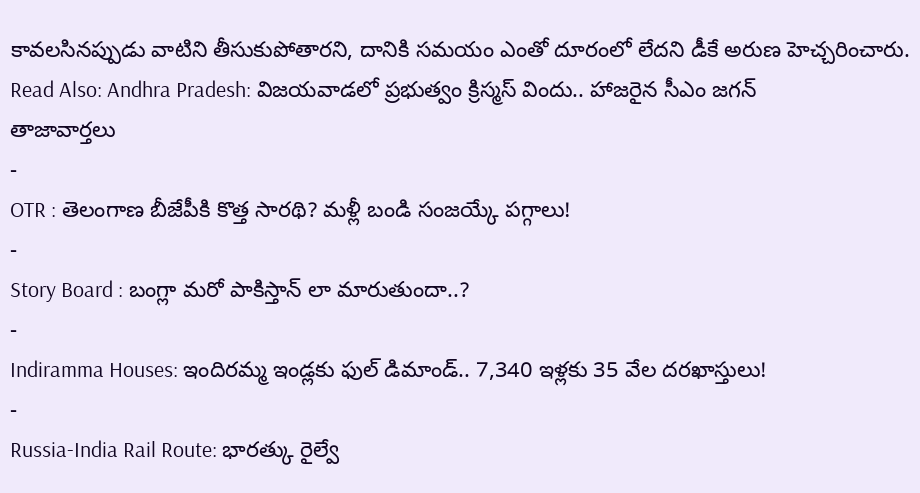కావలసినప్పుడు వాటిని తీసుకుపోతారని, దానికి సమయం ఎంతో దూరంలో లేదని డీకే అరుణ హెచ్చరించారు.
Read Also: Andhra Pradesh: విజయవాడలో ప్రభుత్వం క్రిస్మస్ విందు.. హాజరైన సీఎం జగన్
తాజావార్తలు
-
OTR : తెలంగాణ బీజేపీకి కొత్త సారథి? మళ్లీ బండి సంజయ్కే పగ్గాలు!
-
Story Board : బంగ్లా మరో పాకిస్తాన్ లా మారుతుందా..?
-
Indiramma Houses: ఇందిరమ్మ ఇండ్లకు ఫుల్ డిమాండ్.. 7,340 ఇళ్లకు 35 వేల దరఖాస్తులు!
-
Russia-India Rail Route: భారత్కు రైల్వే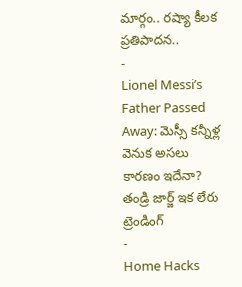మార్గం.. రష్యా కీలక ప్రతిపాదన..
-
Lionel Messi’s Father Passed Away: మెస్సీ కన్నీళ్ల వెనుక అసలు కారణం ఇదేనా? తండ్రి జార్జ్ ఇక లేరు
ట్రెండింగ్
-
Home Hacks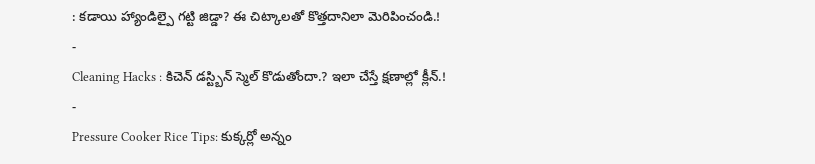: కడాయి హ్యాండిల్పై గట్టి జిడ్డా? ఈ చిట్కాలతో కొత్తదానిలా మెరిపించండి.!
-
Cleaning Hacks : కిచెన్ డస్ట్బిన్ స్మెల్ కొడుతోందా.? ఇలా చేస్తే క్షణాల్లో క్లీన్.!
-
Pressure Cooker Rice Tips: కుక్కర్లో అన్నం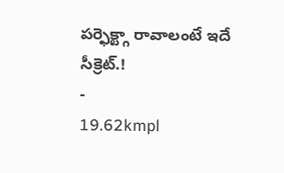పర్ఫెక్ట్గా రావాలంటే ఇదే సీక్రెట్.!
-
19.62kmpl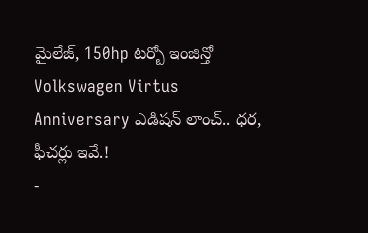మైలేజ్, 150hp టర్బో ఇంజిన్తో Volkswagen Virtus Anniversary ఎడిషన్ లాంచ్.. ధర, ఫీచర్లు ఇవే.!
-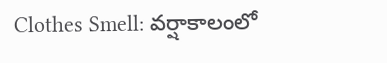Clothes Smell: వర్షాకాలంలో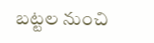బట్టల నుంచి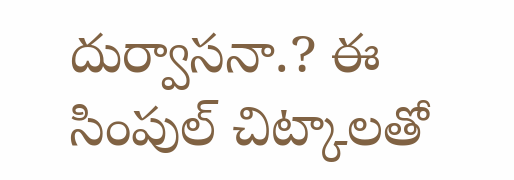దుర్వాసనా.? ఈ సింపుల్ చిట్కాలతో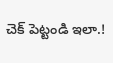చెక్ పెట్టండి ఇలా.!